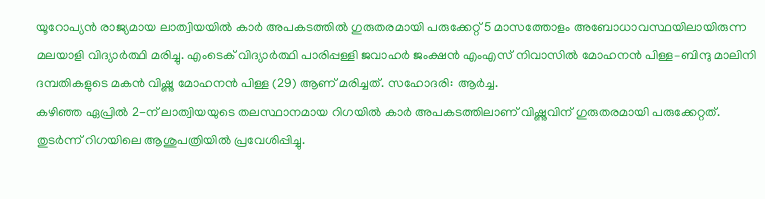യൂറോപ്യൻ രാജ്യമായ ലാത്വിയയിൽ കാർ അപകടത്തിൽ ഗുരുതരമായി പരുക്കേറ്റ് 5 മാസത്തോളം അബോധാവസ്ഥയിലായിരുന്ന മലയാളി വിദ്യാർത്ഥി മരിച്ചു. എംടെക് വിദ്യാർത്ഥി പാരിപ്പള്ളി ജവാഹർ ജംക്ഷൻ എംഎസ് നിവാസിൽ മോഹനൻ പിള്ള–ബിന്ദു മാലിനി ദമ്പതികളുടെ മകൻ വിഷ്ണു മോഹനൻ പിള്ള (29) ആണ് മരിച്ചത്. സഹോദരി: ആർച്ച.
കഴിഞ്ഞ ഏപ്രിൽ 2-ന് ലാത്വിയയുടെ തലസ്ഥാനമായ റിഗയിൽ കാർ അപകടത്തിലാണ് വിഷ്ണുവിന് ഗുരുതരമായി പരുക്കേറ്റത്. തുടർന്ന് റിഗയിലെ ആശുപത്രിയിൽ പ്രവേശിപ്പിച്ചു.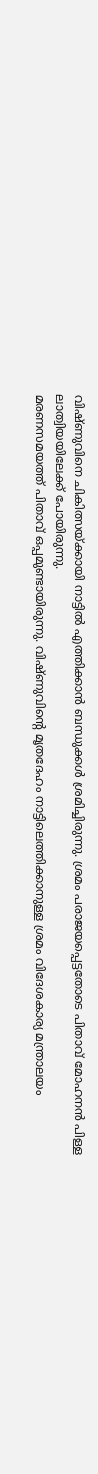വിഷ്ണുവിനെ ചികിത്സയ്ക്കായി നാട്ടിൽ എത്തിക്കാൻ ബന്ധുക്കൾ ശ്രമിച്ചിരുന്നു. ശ്രമം പരാജയപ്പെട്ടതോടെ പിതാവ് മോഹനൻ പിള്ള ലാത്വിയയിലേക്ക് പോയിരുന്നു.
മരണസമയത്ത് പിതാവ് ഒപ്പമുണ്ടായിരുന്നു. വിഷ്ണുവിന്റെ മൃതദേഹം നാട്ടിലെത്തിക്കാനുള്ള ശ്രമം വിദേശകാര്യ മന്ത്രാലയം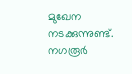മുഖേന നടക്കുന്നുണ്ട്. നഗരൂർ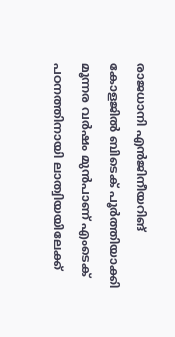രാജധാനി എൻജിനീയറിങ് കോളജിൽ ബിടെക് പൂർത്തിയാക്കി മൂന്നര വർഷം മുൻപാണ് എംടെക് പഠനത്തിനായി ലാത്വിയയിലേക്ക്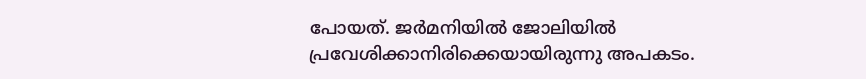പോയത്. ജർമനിയിൽ ജോലിയിൽ പ്രവേശിക്കാനിരിക്കെയായിരുന്നു അപകടം.